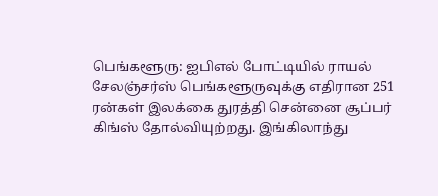பெங்களூரு: ஐபிஎல் போட்டியில் ராயல் சேலஞ்சர்ஸ் பெங்களூருவுக்கு எதிரான 251 ரன்கள் இலக்கை துரத்தி சென்னை சூப்பர் கிங்ஸ் தோல்வியுற்றது. இங்கிலாந்து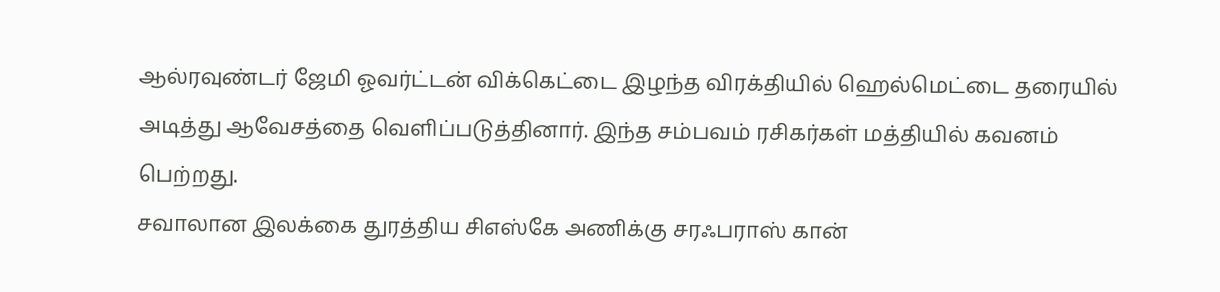ஆல்ரவுண்டர் ஜேமி ஓவர்ட்டன் விக்கெட்டை இழந்த விரக்தியில் ஹெல்மெட்டை தரையில் அடித்து ஆவேசத்தை வெளிப்படுத்தினார். இந்த சம்பவம் ரசிகர்கள் மத்தியில் கவனம் பெற்றது.
சவாலான இலக்கை துரத்திய சிஎஸ்கே அணிக்கு சரஃபராஸ் கான்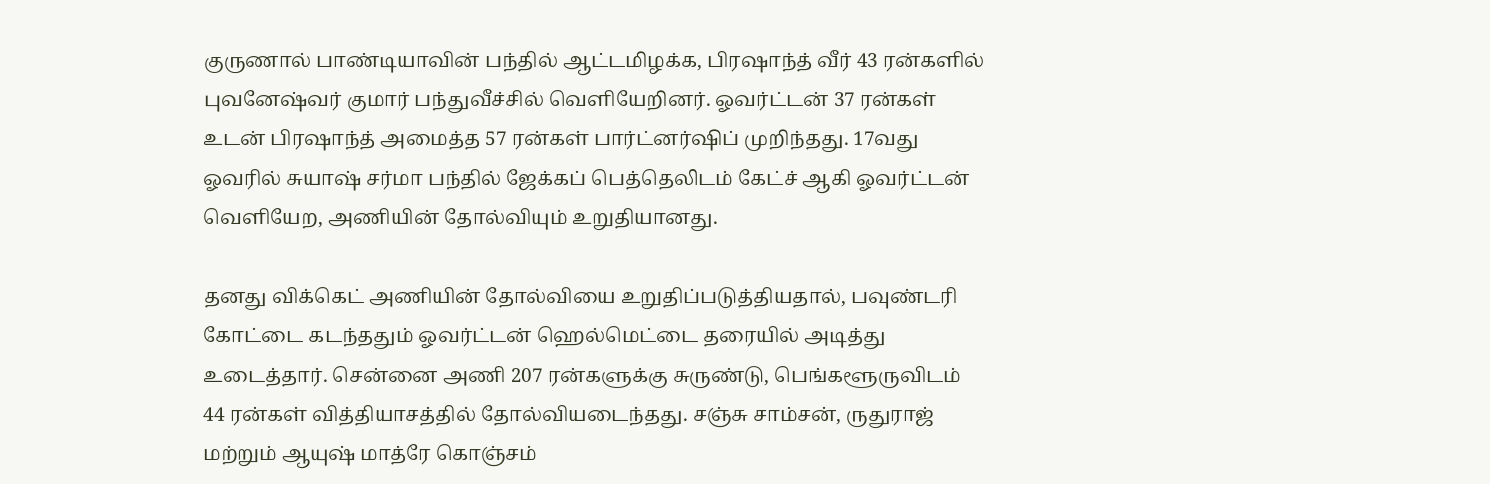குருணால் பாண்டியாவின் பந்தில் ஆட்டமிழக்க, பிரஷாந்த் வீர் 43 ரன்களில் புவனேஷ்வர் குமார் பந்துவீச்சில் வெளியேறினர். ஓவர்ட்டன் 37 ரன்கள் உடன் பிரஷாந்த் அமைத்த 57 ரன்கள் பார்ட்னர்ஷிப் முறிந்தது. 17வது ஓவரில் சுயாஷ் சர்மா பந்தில் ஜேக்கப் பெத்தெலிடம் கேட்ச் ஆகி ஓவர்ட்டன் வெளியேற, அணியின் தோல்வியும் உறுதியானது.

தனது விக்கெட் அணியின் தோல்வியை உறுதிப்படுத்தியதால், பவுண்டரி கோட்டை கடந்ததும் ஓவர்ட்டன் ஹெல்மெட்டை தரையில் அடித்து உடைத்தார். சென்னை அணி 207 ரன்களுக்கு சுருண்டு, பெங்களூருவிடம் 44 ரன்கள் வித்தியாசத்தில் தோல்வியடைந்தது. சஞ்சு சாம்சன், ருதுராஜ் மற்றும் ஆயுஷ் மாத்ரே கொஞ்சம்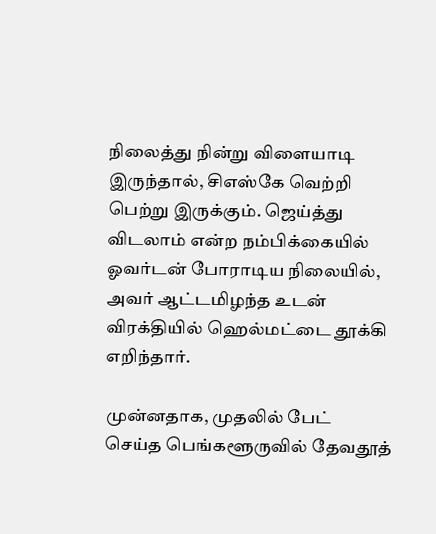நிலைத்து நின்று விளையாடி இருந்தால், சிஎஸ்கே வெற்றி பெற்று இருக்கும். ஜெய்த்து விடலாம் என்ற நம்பிக்கையில் ஓவர்டன் போராடிய நிலையில், அவர் ஆட்டமிழந்த உடன் விரக்தியில் ஹெல்மட்டை தூக்கி எறிந்தார்.

முன்னதாக, முதலில் பேட் செய்த பெங்களூருவில் தேவதூத்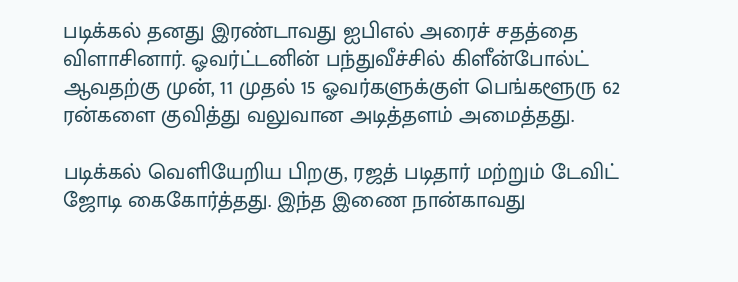படிக்கல் தனது இரண்டாவது ஐபிஎல் அரைச் சதத்தை விளாசினார். ஓவர்ட்டனின் பந்துவீச்சில் கிளீன்போல்ட் ஆவதற்கு முன், 11 முதல் 15 ஓவர்களுக்குள் பெங்களூரு 62 ரன்களை குவித்து வலுவான அடித்தளம் அமைத்தது.

படிக்கல் வெளியேறிய பிறகு, ரஜத் படிதார் மற்றும் டேவிட் ஜோடி கைகோர்த்தது. இந்த இணை நான்காவது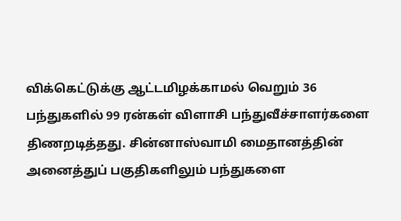விக்கெட்டுக்கு ஆட்டமிழக்காமல் வெறும் 36 பந்துகளில் 99 ரன்கள் விளாசி பந்துவீச்சாளர்களை திணறடித்தது. சின்னாஸ்வாமி மைதானத்தின் அனைத்துப் பகுதிகளிலும் பந்துகளை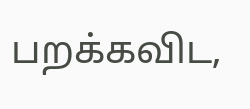பறக்கவிட,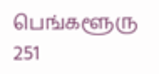பெங்களூரு 251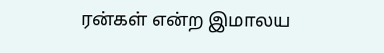ரன்கள் என்ற இமாலய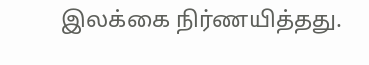இலக்கை நிர்ணயித்தது.